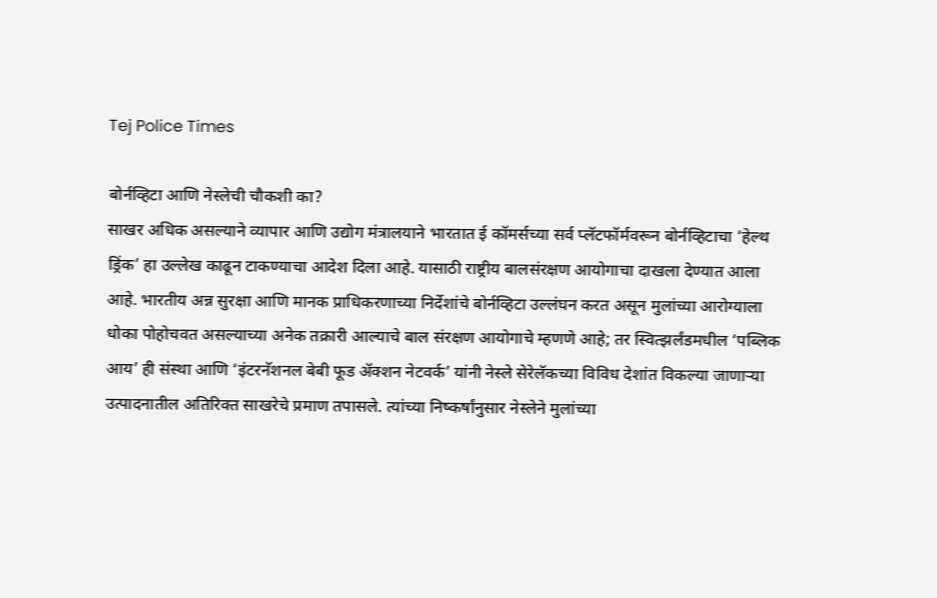Tej Police Times

बोर्नव्हिटा आणि नेस्लेची चौकशी का?
साखर अधिक असल्याने व्यापार आणि उद्योग मंत्रालयाने भारतात ई कॉमर्सच्या सर्व प्लॅटफॉर्मवरून बोर्नव्हिटाचा ‘हेल्थ ड्रिंक’ हा उल्लेख काढून टाकण्याचा आदेश दिला आहे. यासाठी राष्ट्रीय बालसंरक्षण आयोगाचा दाखला देण्यात आला आहे. भारतीय अन्न सुरक्षा आणि मानक प्राधिकरणाच्या निर्देशांचे बोर्नव्हिटा उल्लंघन करत असून मुलांच्या आरोग्याला धोका पोहोचवत असल्याच्या अनेक तक्रारी आल्याचे बाल संरक्षण आयोगाचे म्हणणे आहे; तर स्वित्झर्लंडमधील ‘पब्लिक आय’ ही संस्था आणि ‘इंटरनॅशनल बेबी फूड ॲक्शन नेटवर्क’ यांनी नेस्ले सेरेलॅकच्या विविध देशांत विकल्या जाणाऱ्या उत्पादनातील अतिरिक्त साखरेचे प्रमाण तपासले. त्यांच्या निष्कर्षांनुसार नेस्लेने मुलांच्या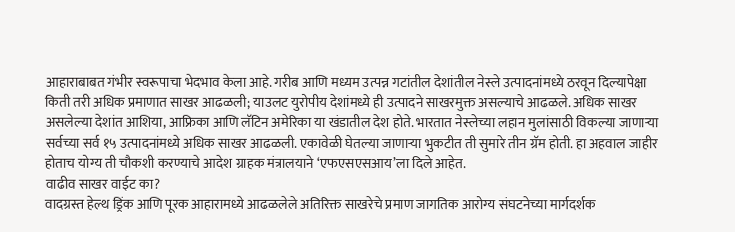आहाराबाबत गंभीर स्वरूपाचा भेदभाव केला आहे. गरीब आणि मध्यम उत्पन्न गटांतील देशांतील नेस्ले उत्पादनांमध्ये ठरवून दिल्यापेक्षा किती तरी अधिक प्रमाणात साखर आढळली; याउलट युरोपीय देशांमध्ये ही उत्पादने साखरमुक्त असल्याचे आढळले. अधिक साखर असलेल्या देशांत आशिया, आफ्रिका आणि लॅटिन अमेरिका या खंडातील देश होते. भारतात नेस्लेच्या लहान मुलांसाठी विकल्या जाणाऱ्या सर्वच्या सर्व १५ उत्पादनांमध्ये अधिक साखर आढळली. एकावेळी घेतल्या जाणाऱ्या भुकटीत ती सुमारे तीन ग्रॅम होती. हा अहवाल जाहीर होताच योग्य ती चौकशी करण्याचे आदेश ग्राहक मंत्रालयाने ‘एफएसएसआय’ला दिले आहेत.
वाढीव साखर वाईट का?
वादग्रस्त हेल्थ ड्रिंक आणि पूरक आहारामध्ये आढळलेले अतिरिक्त साखरेचे प्रमाण जागतिक आरोग्य संघटनेच्या मार्गदर्शक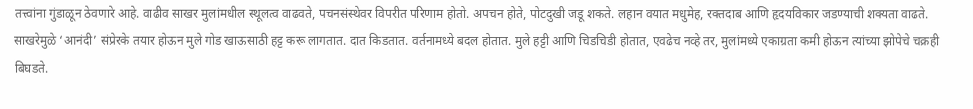तत्त्वांना गुंडाळून ठेवणारे आहे. वाढीव साखर मुलांमधील स्थूलत्व वाढवते, पचनसंस्थेवर विपरीत परिणाम होतो. अपचन होते, पोटदुखी जडू शकते. लहान वयात मधुमेह, रक्तदाब आणि हृदयविकार जडण्याची शक्यता वाढते. साखरेमुळे ‘आनंदी’ संप्रेरके तयार होऊन मुले गोड खाऊसाठी हट्ट करू लागतात. दात किडतात. वर्तनामध्ये बदल होतात. मुले हट्टी आणि चिडचिडी होतात, एवढेच नव्हे तर, मुलांमध्ये एकाग्रता कमी होऊन त्यांच्या झोपेचे चक्रही बिघडते.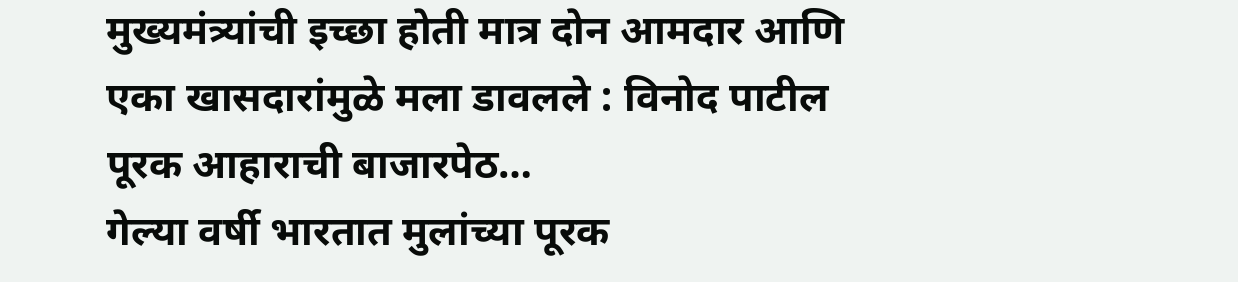मुख्यमंत्र्यांची इच्छा होती मात्र दोन आमदार आणि एका खासदारांमुळे मला डावलले : विनोद पाटील
पूरक आहाराची बाजारपेठ…
गेल्या वर्षी भारतात मुलांच्या पूरक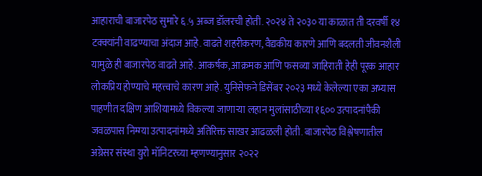आहाराची बाजारपेठ सुमारे ६.५ अब्ज डॉलरची होती. २०२४ ते २०३० या काळात ती दरवर्षी १४ टक्क्यांनी वाढण्याचा अंदाज आहे. वाढते शहरीकरण, वैद्यकीय कारणे आणि बदलती जीवनशैली यामुळे ही बाजारपेठ वाढते आहे. आकर्षक, आक्रमक आणि फसव्या जाहिराती हेही पूरक आहार लोकप्रिय होण्याचे महत्त्वाचे कारण आहे. युनिसेफने डिसेंबर २०२३ मध्ये केलेल्या एका अभ्यास पाहणीत दक्षिण आशियामध्ये विकल्या जाणाऱ्या लहान मुलांसाठीच्या १६०० उत्पादनांपैकी जवळपास निम्म्या उत्पादनांमध्ये अतिरिक्त साखर आढळली होती. बाजारपेठ विश्लेषणातील अग्रेसर संस्था युरो मॉनिटरच्या म्हणण्यानुसार २०२२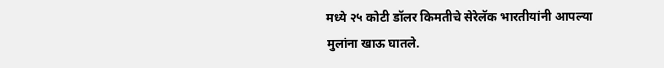मध्ये २५ कोटी डॉलर किमतीचे सेरेलॅक भारतीयांनी आपल्या मुलांना खाऊ घातले.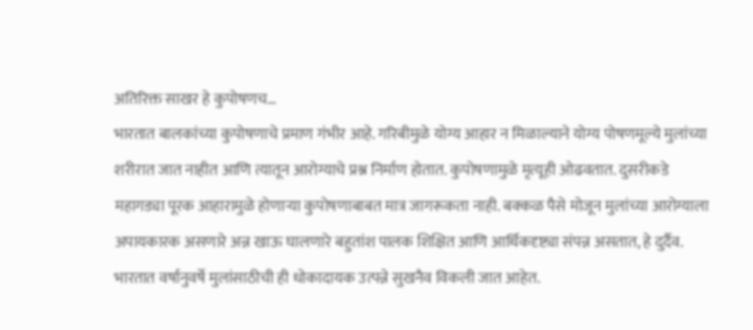अतिरिक्त साखर हे कुपोषणच…
भारतात बालकांच्या कुपोषणाचे प्रमाण गंभीर आहे. गरिबीमुळे योग्य आहार न मिळाल्याने योग्य पोषणमूल्ये मुलांच्या शरीरात जात नाहीत आणि त्यातून आरोग्याचे प्रश्न निर्माण होतात. कुपोषणामुळे मृत्यूही ओढवतात. दुसरीकडे महागड्या पूरक आहारामुळे होणाऱ्या कुपोषणाबाबत मात्र जागरूकता नाही. बक्कळ पैसे मोजून मुलांच्या आरोग्याला अपायकारक असणारे अन्न खाऊ घालणारे बहुतांश पालक शिक्षित आणि आर्थिकदृष्ट्या संपन्न असतात, हे दुर्दैव. भारतात वर्षानुवर्षे मुलांसाठीची ही धोकादायक उत्पन्ने सुखनैव विकली जात आहेत.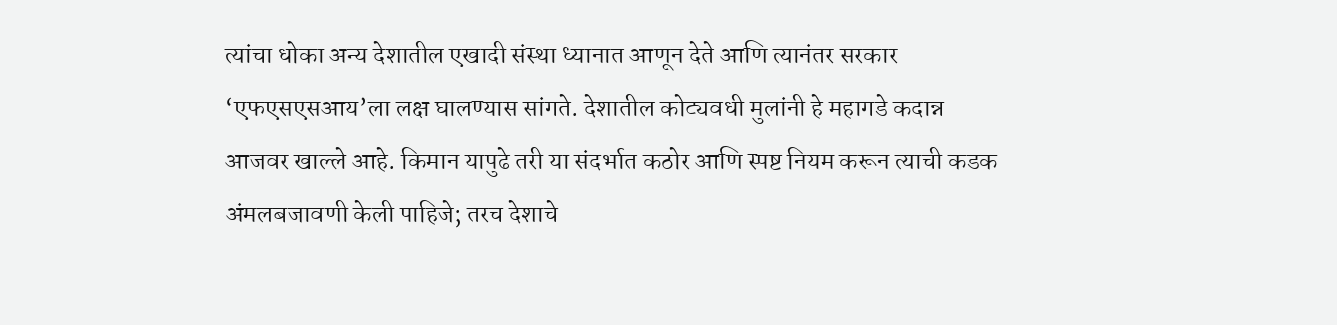त्यांचा धोका अन्य देशातील एखादी संस्था ध्यानात आणून देते आणि त्यानंतर सरकार ‘एफएसएसआय’ला लक्ष घालण्यास सांगते. देशातील कोट्यवधी मुलांनी हे महागडे कदान्न आजवर खाल्ले आहे. किमान यापुढे तरी या संदर्भात कठोर आणि स्पष्ट नियम करून त्याची कडक अंमलबजावणी केली पाहिजे; तरच देशाचे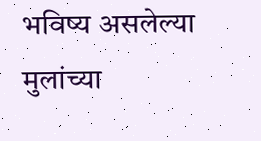भविष्य असलेल्या मुलांच्या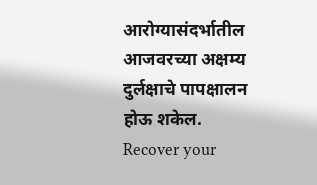आरोग्यासंदर्भातील आजवरच्या अक्षम्य दुर्लक्षाचे पापक्षालन होऊ शकेल.
Recover your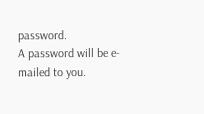password.
A password will be e-mailed to you.